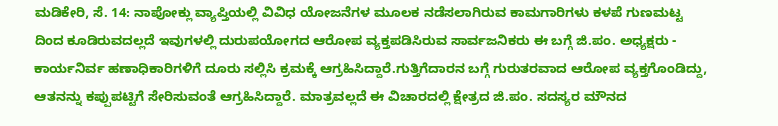ಮಡಿಕೇರಿ, ಸೆ. 14: ನಾಪೋಕ್ಲು ವ್ಯಾಪ್ತಿಯಲ್ಲಿ ವಿವಿಧ ಯೋಜನೆಗಳ ಮೂಲಕ ನಡೆಸಲಾಗಿರುವ ಕಾಮಗಾರಿಗಳು ಕಳಪೆ ಗುಣಮಟ್ಟ ದಿಂದ ಕೂಡಿರುವದಲ್ಲದೆ ಇವುಗಳಲ್ಲಿ ದುರುಪಯೋಗದ ಆರೋಪ ವ್ಯಕ್ತಪಡಿಸಿರುವ ಸಾರ್ವಜನಿಕರು ಈ ಬಗ್ಗೆ ಜಿ.ಪಂ. ಅಧ್ಯಕ್ಷರು - ಕಾರ್ಯನಿರ್ವ ಹಣಾಧಿಕಾರಿಗಳಿಗೆ ದೂರು ಸಲ್ಲಿಸಿ ಕ್ರಮಕ್ಕೆ ಆಗ್ರಹಿಸಿದ್ದಾರೆ.ಗುತ್ತಿಗೆದಾರನ ಬಗ್ಗೆ ಗುರುತರವಾದ ಆರೋಪ ವ್ಯಕ್ತಗೊಂಡಿದ್ದು, ಆತನನ್ನು ಕಪ್ಪುಪಟ್ಟಿಗೆ ಸೇರಿಸುವಂತೆ ಆಗ್ರಹಿಸಿದ್ದಾರೆ. ಮಾತ್ರವಲ್ಲದೆ ಈ ವಿಚಾರದಲ್ಲಿ ಕ್ಷೇತ್ರದ ಜಿ.ಪಂ. ಸದಸ್ಯರ ಮೌನದ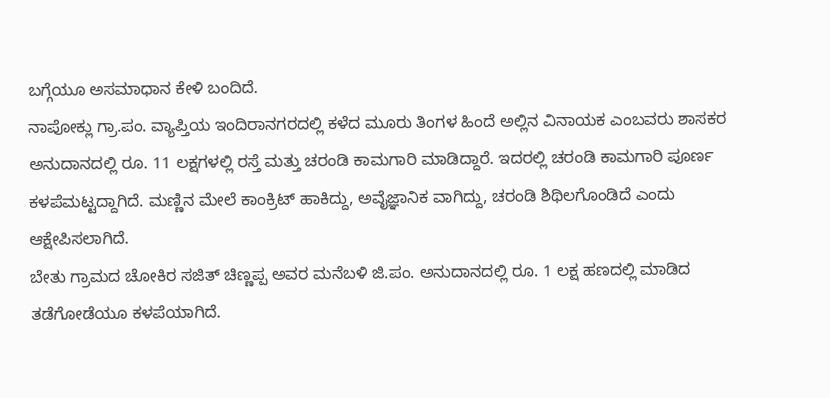ಬಗ್ಗೆಯೂ ಅಸಮಾಧಾನ ಕೇಳಿ ಬಂದಿದೆ.
ನಾಪೋಕ್ಲು ಗ್ರಾ.ಪಂ. ವ್ಯಾಪ್ತಿಯ ಇಂದಿರಾನಗರದಲ್ಲಿ ಕಳೆದ ಮೂರು ತಿಂಗಳ ಹಿಂದೆ ಅಲ್ಲಿನ ವಿನಾಯಕ ಎಂಬವರು ಶಾಸಕರ ಅನುದಾನದಲ್ಲಿ ರೂ. 11 ಲಕ್ಷಗಳಲ್ಲಿ ರಸ್ತೆ ಮತ್ತು ಚರಂಡಿ ಕಾಮಗಾರಿ ಮಾಡಿದ್ದಾರೆ. ಇದರಲ್ಲಿ ಚರಂಡಿ ಕಾಮಗಾರಿ ಪೂರ್ಣ ಕಳಪೆಮಟ್ಟದ್ದಾಗಿದೆ. ಮಣ್ಣಿನ ಮೇಲೆ ಕಾಂಕ್ರಿಟ್ ಹಾಕಿದ್ದು, ಅವೈಜ್ಞಾನಿಕ ವಾಗಿದ್ದು, ಚರಂಡಿ ಶಿಥಿಲಗೊಂಡಿದೆ ಎಂದು ಆಕ್ಷೇಪಿಸಲಾಗಿದೆ.
ಬೇತು ಗ್ರಾಮದ ಚೋಕಿರ ಸಜಿತ್ ಚಿಣ್ಣಪ್ಪ ಅವರ ಮನೆಬಳಿ ಜಿ.ಪಂ. ಅನುದಾನದಲ್ಲಿ ರೂ. 1 ಲಕ್ಷ ಹಣದಲ್ಲಿ ಮಾಡಿದ ತಡೆಗೋಡೆಯೂ ಕಳಪೆಯಾಗಿದೆ.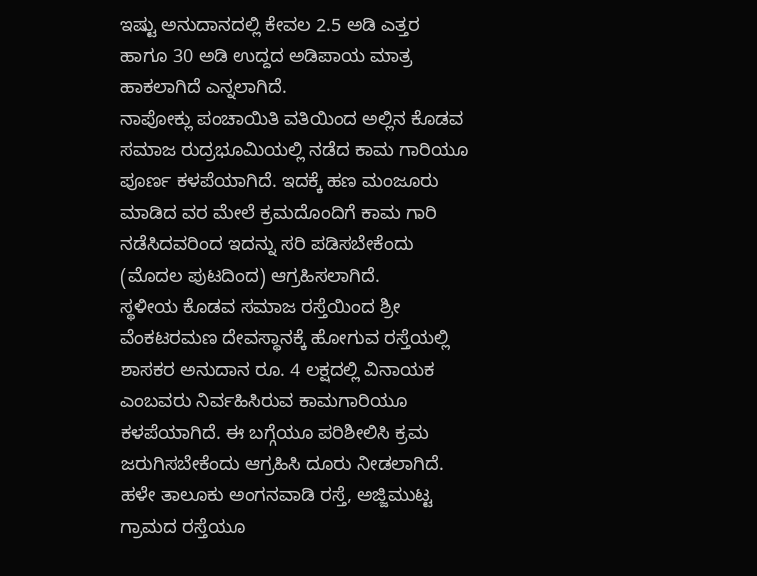ಇಷ್ಟು ಅನುದಾನದಲ್ಲಿ ಕೇವಲ 2.5 ಅಡಿ ಎತ್ತರ ಹಾಗೂ 30 ಅಡಿ ಉದ್ದದ ಅಡಿಪಾಯ ಮಾತ್ರ ಹಾಕಲಾಗಿದೆ ಎನ್ನಲಾಗಿದೆ.
ನಾಪೋಕ್ಲು ಪಂಚಾಯಿತಿ ವತಿಯಿಂದ ಅಲ್ಲಿನ ಕೊಡವ ಸಮಾಜ ರುದ್ರಭೂಮಿಯಲ್ಲಿ ನಡೆದ ಕಾಮ ಗಾರಿಯೂ ಪೂರ್ಣ ಕಳಪೆಯಾಗಿದೆ. ಇದಕ್ಕೆ ಹಣ ಮಂಜೂರು ಮಾಡಿದ ವರ ಮೇಲೆ ಕ್ರಮದೊಂದಿಗೆ ಕಾಮ ಗಾರಿ ನಡೆಸಿದವರಿಂದ ಇದನ್ನು ಸರಿ ಪಡಿಸಬೇಕೆಂದು
(ಮೊದಲ ಪುಟದಿಂದ) ಆಗ್ರಹಿಸಲಾಗಿದೆ.
ಸ್ಥಳೀಯ ಕೊಡವ ಸಮಾಜ ರಸ್ತೆಯಿಂದ ಶ್ರೀ ವೆಂಕಟರಮಣ ದೇವಸ್ಥಾನಕ್ಕೆ ಹೋಗುವ ರಸ್ತೆಯಲ್ಲಿ ಶಾಸಕರ ಅನುದಾನ ರೂ. 4 ಲಕ್ಷದಲ್ಲಿ ವಿನಾಯಕ ಎಂಬವರು ನಿರ್ವಹಿಸಿರುವ ಕಾಮಗಾರಿಯೂ ಕಳಪೆಯಾಗಿದೆ. ಈ ಬಗ್ಗೆಯೂ ಪರಿಶೀಲಿಸಿ ಕ್ರಮ ಜರುಗಿಸಬೇಕೆಂದು ಆಗ್ರಹಿಸಿ ದೂರು ನೀಡಲಾಗಿದೆ.
ಹಳೇ ತಾಲೂಕು ಅಂಗನವಾಡಿ ರಸ್ತೆ, ಅಜ್ಜಿಮುಟ್ಟ ಗ್ರಾಮದ ರಸ್ತೆಯೂ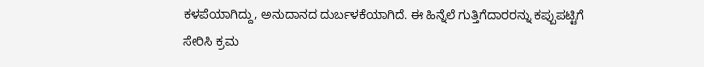ಕಳಪೆಯಾಗಿದ್ದು, ಅನುದಾನದ ದುರ್ಬಳಕೆಯಾಗಿದೆ. ಈ ಹಿನ್ನೆಲೆ ಗುತ್ತಿಗೆದಾರರನ್ನು ಕಪ್ಪುಪಟ್ಟಿಗೆ ಸೇರಿಸಿ ಕ್ರಮ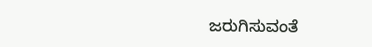ಜರುಗಿಸುವಂತೆ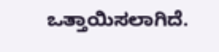ಒತ್ತಾಯಿಸಲಾಗಿದೆ.